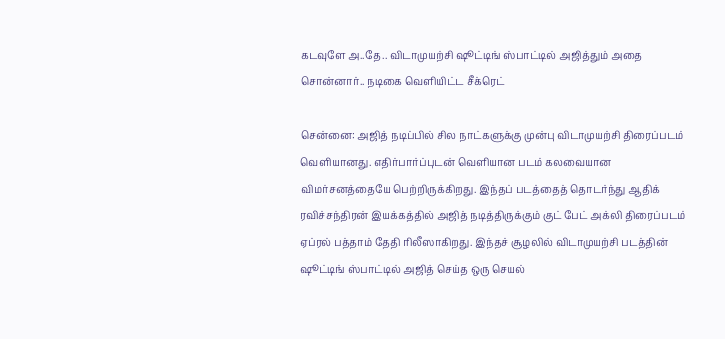கடவுளே அ..தே.. விடாமுயற்சி ஷூட்டிங் ஸ்பாட்டில் அஜித்தும் அதை சொன்னார்.. நடிகை வெளியிட்ட சீக்ரெட்

சென்னை: அஜித் நடிப்பில் சில நாட்களுக்கு முன்பு விடாமுயற்சி திரைப்படம் வெளியானது. எதிர்பார்ப்புடன் வெளியான படம் கலவையான விமர்சனத்தையே பெற்றிருக்கிறது. இந்தப் படத்தைத் தொடர்ந்து ஆதிக் ரவிச்சந்திரன் இயக்கத்தில் அஜித் நடித்திருக்கும் குட் பேட் அக்லி திரைப்படம் ஏப்ரல் பத்தாம் தேதி ரிலீஸாகிறது. இந்தச் சூழலில் விடாமுயற்சி படத்தின் ஷூட்டிங் ஸ்பாட்டில் அஜித் செய்த ஒரு செயல்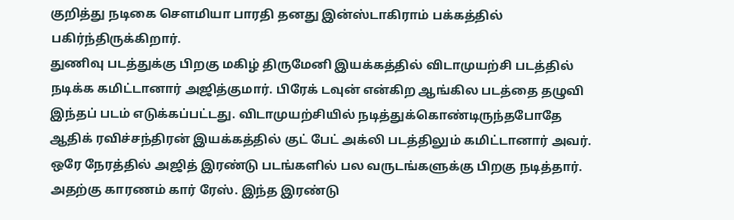குறித்து நடிகை சௌமியா பாரதி தனது இன்ஸ்டாகிராம் பக்கத்தில் பகிர்ந்திருக்கிறார்.
துணிவு படத்துக்கு பிறகு மகிழ் திருமேனி இயக்கத்தில் விடாமுயற்சி படத்தில் நடிக்க கமிட்டானார் அஜித்குமார். பிரேக் டவுன் என்கிற ஆங்கில படத்தை தழுவி இந்தப் படம் எடுக்கப்பட்டது. விடாமுயற்சியில் நடித்துக்கொண்டிருந்தபோதே ஆதிக் ரவிச்சந்திரன் இயக்கத்தில் குட் பேட் அக்லி படத்திலும் கமிட்டானார் அவர். ஒரே நேரத்தில் அஜித் இரண்டு படங்களில் பல வருடங்களுக்கு பிறகு நடித்தார். அதற்கு காரணம் கார் ரேஸ். இந்த இரண்டு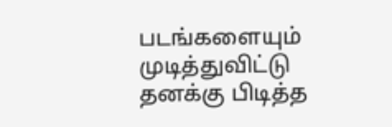படங்களையும் முடித்துவிட்டு தனக்கு பிடித்த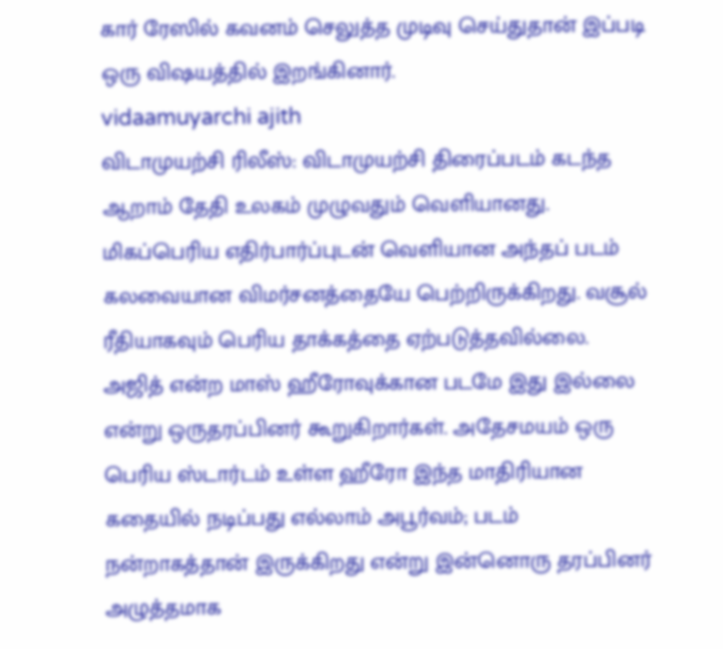கார் ரேஸில் கவனம் செலுத்த முடிவு செய்துதான் இப்படி ஒரு விஷயத்தில் இறங்கினார்.
vidaamuyarchi ajith
விடாமுயற்சி ரிலீஸ்: விடாமுயற்சி திரைப்படம் கடந்த ஆறாம் தேதி உலகம் முழுவதும் வெளியானது. மிகப்பெரிய எதிர்பார்ப்புடன் வெளியான அந்தப் படம் கலவையான விமர்சனத்தையே பெற்றிருக்கிறது. வசூல் ரீதியாகவும் பெரிய தாக்கத்தை ஏற்படுத்தவில்லை. அஜித் என்ற மாஸ் ஹீரோவுக்கான படமே இது இல்லை என்று ஒருதரப்பினர் கூறுகிறார்கள். அதேசமயம் ஒரு பெரிய ஸ்டார்டம் உள்ள ஹீரோ இந்த மாதிரியான கதையில் நடிப்பது எல்லாம் அபூர்வம்; படம் நன்றாகத்தான் இருக்கிறது என்று இன்னொரு தரப்பினர் அழுத்தமாக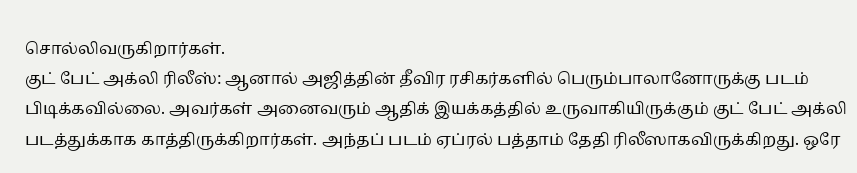சொல்லிவருகிறார்கள்.
குட் பேட் அக்லி ரிலீஸ்: ஆனால் அஜித்தின் தீவிர ரசிகர்களில் பெரும்பாலானோருக்கு படம் பிடிக்கவில்லை. அவர்கள் அனைவரும் ஆதிக் இயக்கத்தில் உருவாகியிருக்கும் குட் பேட் அக்லி படத்துக்காக காத்திருக்கிறார்கள். அந்தப் படம் ஏப்ரல் பத்தாம் தேதி ரிலீஸாகவிருக்கிறது. ஒரே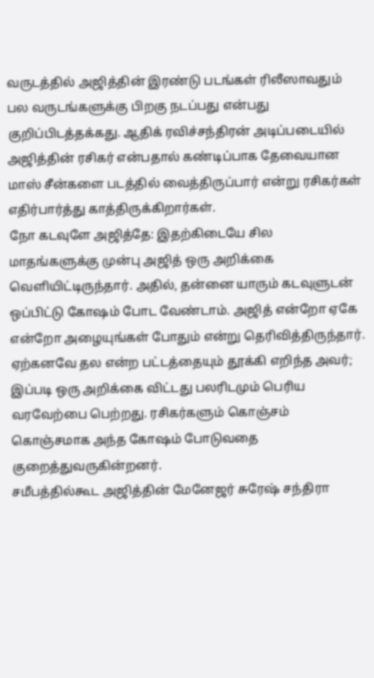வருடத்தில் அஜித்தின் இரண்டு படங்கள் ரிலீஸாவதும் பல வருடங்களுக்கு பிறகு நடப்பது என்பது குறிப்பிடத்தக்கது. ஆதிக் ரவிச்சந்திரன் அடிப்படையில் அஜித்தின் ரசிகர் என்பதால் கண்டிப்பாக தேவையான மாஸ் சீன்களை படத்தில் வைத்திருப்பார் என்று ரசிகர்கள் எதிர்பார்த்து காத்திருக்கிறார்கள்.
நோ கடவுளே அஜித்தே: இதற்கிடையே சில மாதங்களுக்கு முன்பு அஜித் ஒரு அறிக்கை வெளியிட்டிருந்தார். அதில், தன்னை யாரும் கடவுளுடன் ஒப்பிட்டு கோஷம் போட வேண்டாம். அஜித் என்றோ ஏகே என்றோ அழையுங்கள் போதும் என்று தெரிவித்திருந்தார். ஏற்கனவே தல என்ற பட்டத்தையும் தூக்கி எறிந்த அவர்; இப்படி ஒரு அறிக்கை விட்டது பலரிடமும் பெரிய வரவேற்பை பெற்றது. ரசிகர்களும் கொஞ்சம் கொஞ்சமாக அந்த கோஷம் போடுவதை குறைத்துவருகின்றனர்.
சமீபத்தில்கூட அஜித்தின் மேனேஜர் சுரேஷ் சந்திரா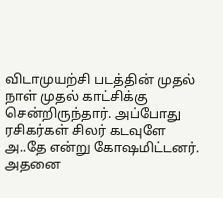விடாமுயற்சி படத்தின் முதல் நாள் முதல் காட்சிக்கு சென்றிருந்தார். அப்போது ரசிகர்கள் சிலர் கடவுளே அ..தே என்று கோஷமிட்டனர். அதனை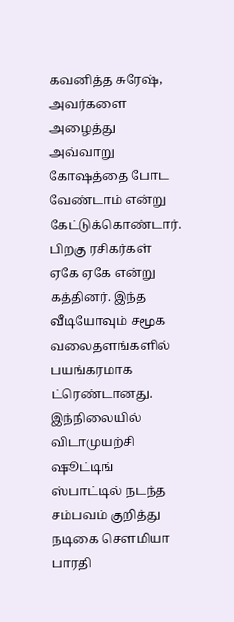கவனித்த சுரேஷ், அவர்களை அழைத்து அவ்வாறு கோஷத்தை போட வேண்டாம் என்று கேட்டுக்கொண்டார். பிறகு ரசிகர்கள் ஏகே ஏகே என்று கத்தினர். இந்த வீடியோவும் சமூக வலைதளங்களில் பயங்கரமாக ட்ரெண்டானது. இந்நிலையில் விடாமுயற்சி ஷூட்டிங் ஸ்பாட்டில் நடந்த சம்பவம் குறித்து நடிகை சௌமியா பாரதி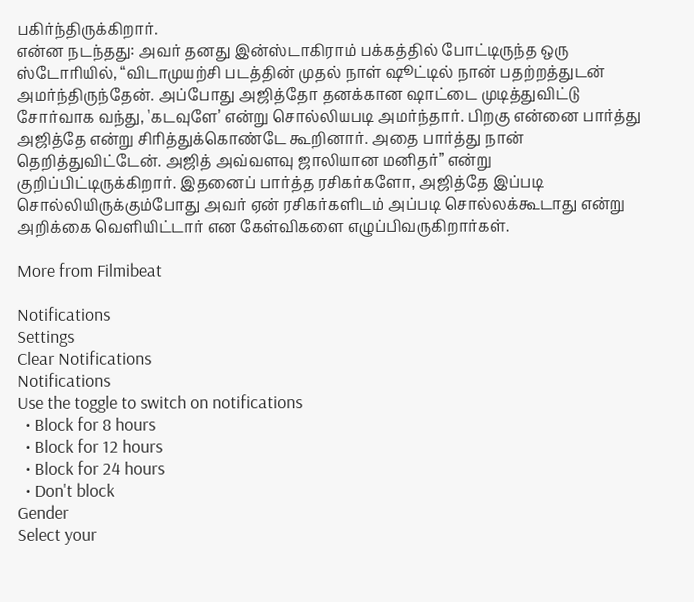பகிர்ந்திருக்கிறார்.
என்ன நடந்தது: அவர் தனது இன்ஸ்டாகிராம் பக்கத்தில் போட்டிருந்த ஒரு ஸ்டோரியில், “விடாமுயற்சி படத்தின் முதல் நாள் ஷூட்டில் நான் பதற்றத்துடன் அமர்ந்திருந்தேன். அப்போது அஜித்தோ தனக்கான ஷாட்டை முடித்துவிட்டு சோர்வாக வந்து, 'கடவுளே’ என்று சொல்லியபடி அமர்ந்தார். பிறகு என்னை பார்த்து அஜித்தே என்று சிரித்துக்கொண்டே கூறினார். அதை பார்த்து நான் தெறித்துவிட்டேன். அஜித் அவ்வளவு ஜாலியான மனிதர்” என்று குறிப்பிட்டிருக்கிறார். இதனைப் பார்த்த ரசிகர்களோ, அஜித்தே இப்படி சொல்லியிருக்கும்போது அவர் ஏன் ரசிகர்களிடம் அப்படி சொல்லக்கூடாது என்று அறிக்கை வெளியிட்டார் என கேள்விகளை எழுப்பிவருகிறார்கள்.

More from Filmibeat

Notifications
Settings
Clear Notifications
Notifications
Use the toggle to switch on notifications
  • Block for 8 hours
  • Block for 12 hours
  • Block for 24 hours
  • Don't block
Gender
Select your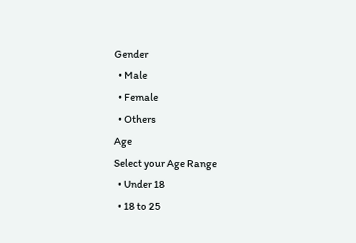Gender
  • Male
  • Female
  • Others
Age
Select your Age Range
  • Under 18
  • 18 to 25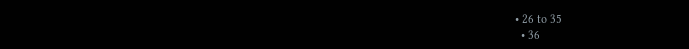• 26 to 35
  • 36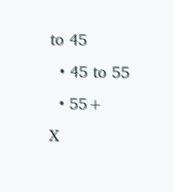to 45
  • 45 to 55
  • 55+
X